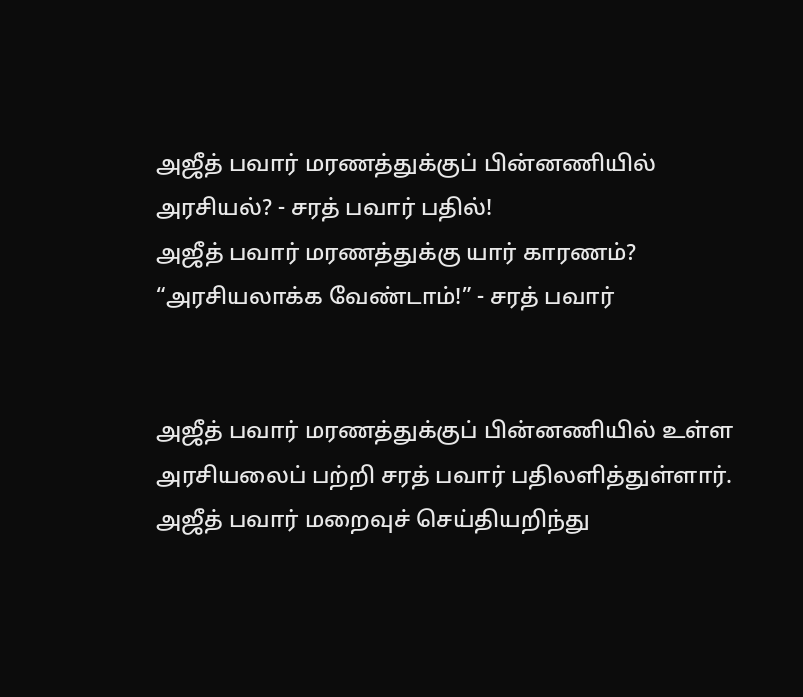அஜீத் பவார் மரணத்துக்குப் பின்னணியில் அரசியல்? - சரத் பவார் பதில்!
அஜீத் பவார் மரணத்துக்கு யார் காரணம்? “அரசியலாக்க வேண்டாம்!” - சரத் பவார்


அஜீத் பவார் மரணத்துக்குப் பின்னணியில் உள்ள அரசியலைப் பற்றி சரத் பவார் பதிலளித்துள்ளார். அஜீத் பவார் மறைவுச் செய்தியறிந்து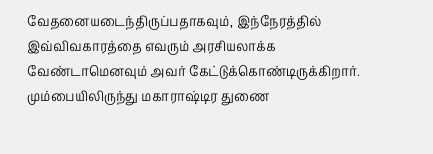வேதனையடைந்திருப்பதாகவும், இந்நேரத்தில் இவ்விவகாரத்தை எவரும் அரசியலாக்க வேண்டாமெனவும் அவர் கேட்டுக்கொண்டிருக்கிறார்.
மும்பையிலிருந்து மகாராஷ்டிர துணை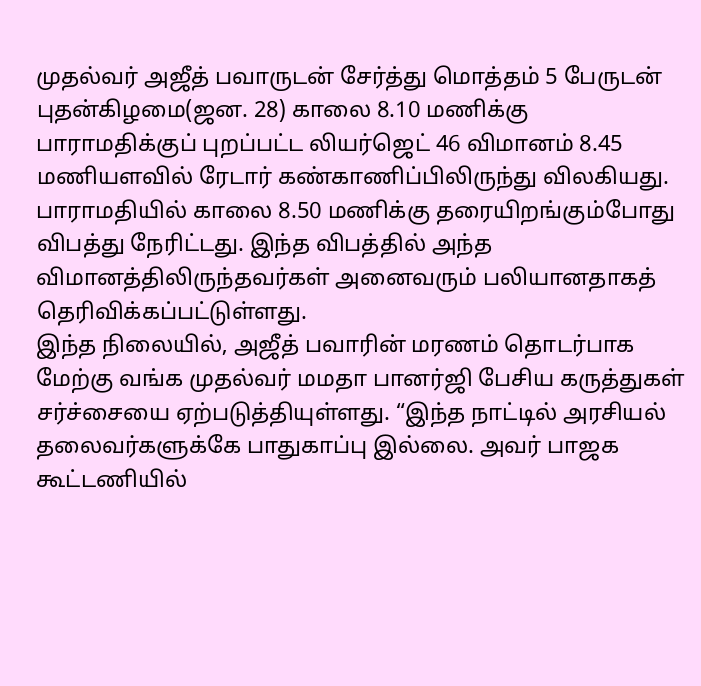முதல்வர் அஜீத் பவாருடன் சேர்த்து மொத்தம் 5 பேருடன் புதன்கிழமை(ஜன. 28) காலை 8.10 மணிக்கு பாராமதிக்குப் புறப்பட்ட லியர்ஜெட் 46 விமானம் 8.45 மணியளவில் ரேடார் கண்காணிப்பிலிருந்து விலகியது. பாராமதியில் காலை 8.50 மணிக்கு தரையிறங்கும்போது விபத்து நேரிட்டது. இந்த விபத்தில் அந்த விமானத்திலிருந்தவர்கள் அனைவரும் பலியானதாகத் தெரிவிக்கப்பட்டுள்ளது.
இந்த நிலையில், அஜீத் பவாரின் மரணம் தொடர்பாக மேற்கு வங்க முதல்வர் மமதா பானர்ஜி பேசிய கருத்துகள் சர்ச்சையை ஏற்படுத்தியுள்ளது. “இந்த நாட்டில் அரசியல் தலைவர்களுக்கே பாதுகாப்பு இல்லை. அவர் பாஜக கூட்டணியில்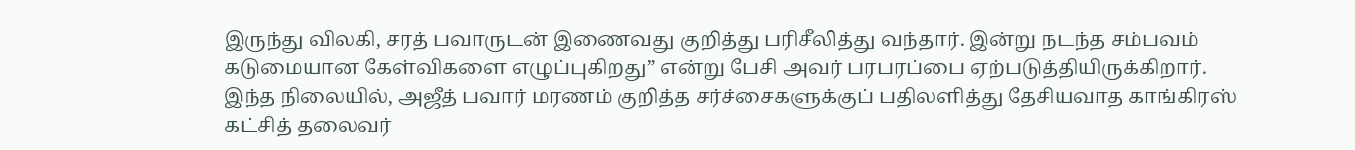இருந்து விலகி, சரத் பவாருடன் இணைவது குறித்து பரிசீலித்து வந்தார். இன்று நடந்த சம்பவம் கடுமையான கேள்விகளை எழுப்புகிறது” என்று பேசி அவர் பரபரப்பை ஏற்படுத்தியிருக்கிறார்.
இந்த நிலையில், அஜீத் பவார் மரணம் குறித்த சர்ச்சைகளுக்குப் பதிலளித்து தேசியவாத காங்கிரஸ் கட்சித் தலைவர்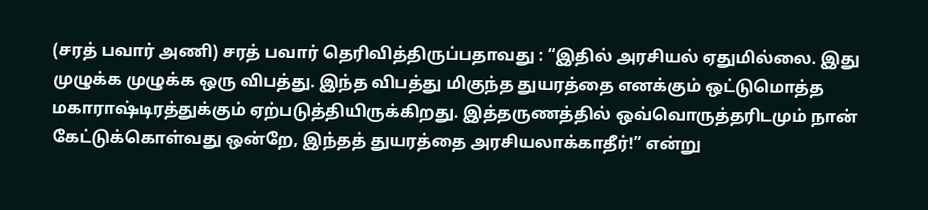(சரத் பவார் அணி) சரத் பவார் தெரிவித்திருப்பதாவது : “இதில் அரசியல் ஏதுமில்லை. இது முழுக்க முழுக்க ஒரு விபத்து. இந்த விபத்து மிகுந்த துயரத்தை எனக்கும் ஒட்டுமொத்த மகாராஷ்டிரத்துக்கும் ஏற்படுத்தியிருக்கிறது. இத்தருணத்தில் ஒவ்வொருத்தரிடமும் நான் கேட்டுக்கொள்வது ஒன்றே, இந்தத் துயரத்தை அரசியலாக்காதீர்!” என்று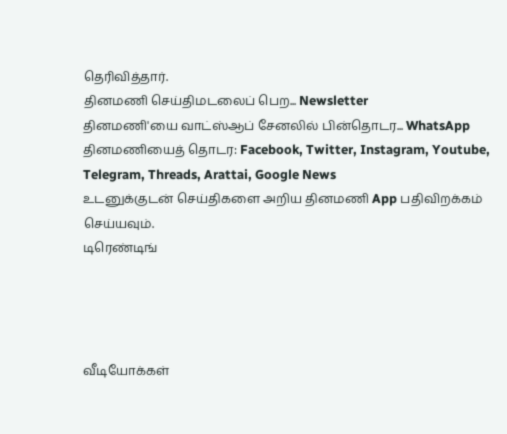தெரிவித்தார்.
தினமணி செய்திமடலைப் பெற... Newsletter
தினமணி'யை வாட்ஸ்ஆப் சேனலில் பின்தொடர... WhatsApp
தினமணியைத் தொடர: Facebook, Twitter, Instagram, Youtube, Telegram, Threads, Arattai, Google News
உடனுக்குடன் செய்திகளை அறிய தினமணி App பதிவிறக்கம் செய்யவும்.
டிரெண்டிங்




வீடியோக்கள்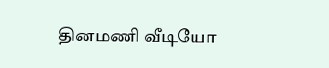தினமணி வீடியோ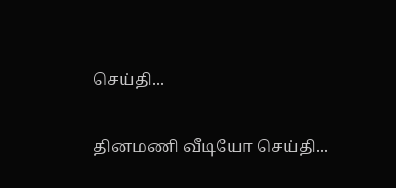செய்தி...

தினமணி வீடியோ செய்தி...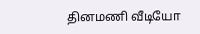தினமணி வீடியோ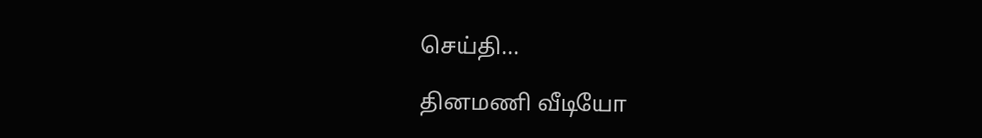செய்தி...

தினமணி வீடியோ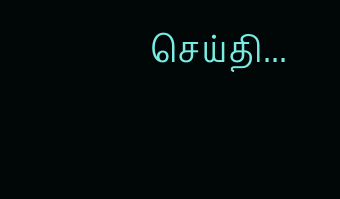செய்தி...